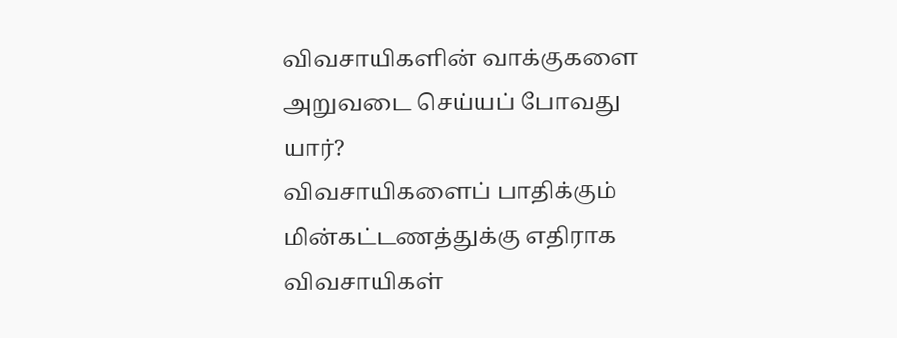விவசாயிகளின் வாக்குகளை அறுவடை செய்யப் போவது யார்?
விவசாயிகளைப் பாதிக்கும் மின்கட்டணத்துக்கு எதிராக விவசாயிகள்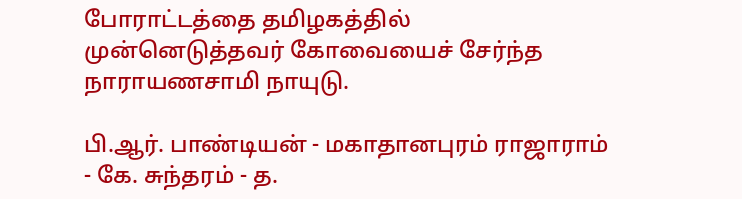போராட்டத்தை தமிழகத்தில் முன்னெடுத்தவர் கோவையைச் சேர்ந்த நாராயணசாமி நாயுடு.

பி.ஆர். பாண்டியன் - மகாதானபுரம் ராஜாராம் - கே. சுந்தரம் - த.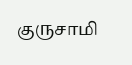குருசாமி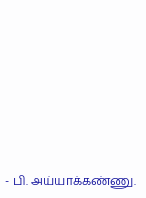- பி. அய்யாக்கண்ணு.